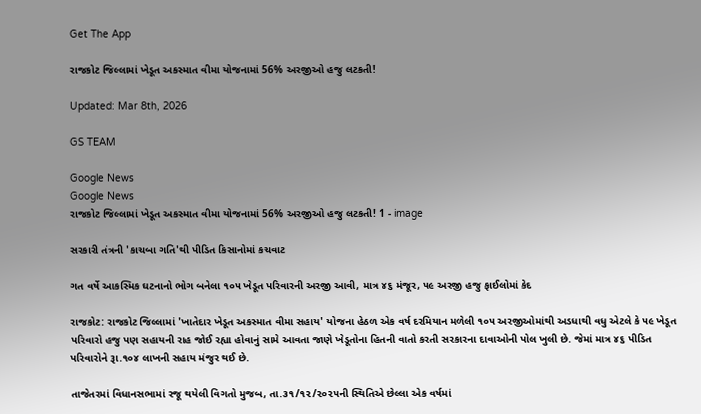Get The App

રાજકોટ જિલ્લામાં ખેડૂત અકસ્માત વીમા યોજનામાં 56% અરજીઓ હજુ લટકતી!

Updated: Mar 8th, 2026

GS TEAM

Google News
Google News
રાજકોટ જિલ્લામાં ખેડૂત અકસ્માત વીમા યોજનામાં 56% અરજીઓ હજુ લટકતી! 1 - image

સરકારી તંત્રની 'કાચબા ગતિ'થી પીડિત કિસાનોમાં કચવાટ

ગત વર્ષે આકસ્મિક ઘટનાનો ભોગ બનેલા ૧૦૫ ખેડૂત પરિવારની અરજી આવી, માત્ર ૪૬ મંજૂર, ૫૯ અરજી હજુ ફાઈલોમાં કેદ

રાજકોટ: રાજકોટ જિલ્લામાં 'ખાતેદાર ખેડૂત અકસ્માત વીમા સહાય' યોજના હેઠળ એક વર્ષ દરમિયાન મળેલી ૧૦૫ અરજીઓમાંથી અડધાથી વધુ એટલે કે ૫૯ ખેડૂત પરિવારો હજુ પણ સહાયની રાહ જોઈ રહ્યા હોવાનું સામે આવતા જાણે ખેડૂતોના હિતની વાતો કરતી સરકારના દાવાઓની પોલ ખુલી છે. જેમાં માત્ર ૪૬ પીડિત પરિવારોને રૂા.૧૦૪ લાખની સહાય મંજુર થઈ છે.

તાજેતરમાં વિધાનસભામાં રજૂ થયેલી વિગતો મુજબ, તા.૩૧/૧૨/૨૦૨૫ની સ્થિતિએ છેલ્લા એક વર્ષમાં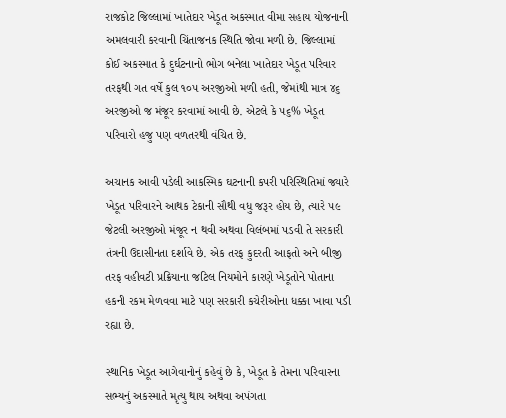રાજકોટ જિલ્લામાં ખાતેદાર ખેડૂત અકસ્માત વીમા સહાય યોજનાની અમલવારી કરવાની ચિંતાજનક સ્થિતિ જોવા મળી છે. જિલ્લામાં કોઈ અકસ્માત કે દુર્ઘટનાનો ભોગ બનેલા ખાતેદાર ખેડૂત પરિવાર તરફથી ગત વર્ષે કુલ ૧૦૫ અરજીઓ મળી હતી, જેમાંથી માત્ર ૪૬ અરજીઓ જ મંજૂર કરવામાં આવી છે. એટલે કે ૫૬% ખેડૂત પરિવારો હજુ પણ વળતરથી વંચિત છે.

અચાનક આવી પડેલી આકસ્મિક ઘટનાની કપરી પરિસ્થિતિમાં જ્યારે ખેડૂત પરિવારને આથક ટેકાની સૌથી વધુ જરૂર હોય છે, ત્યારે ૫૯ જેટલી અરજીઓ મંજૂર ન થવી અથવા વિલંબમાં પડવી તે સરકારી તંત્રની ઉદાસીનતા દર્શાવે છે. એક તરફ કુદરતી આફતો અને બીજી તરફ વહીવટી પ્રક્રિયાના જટિલ નિયમોને કારણે ખેડૂતોને પોતાના હકની રકમ મેળવવા માટે પણ સરકારી કચેરીઓના ધક્કા ખાવા પડી રહ્યા છે.

સ્થાનિક ખેડૂત આગેવાનોનું કહેવું છે કે, ખેડૂત કે તેમના પરિવારના સભ્યનું અકસ્માતે મૃત્યુ થાય અથવા અપંગતા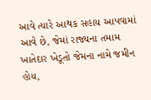આવે ત્યારે આથક સહાય આપવામાં આવે છે, જેમાં રાજ્યના તમામ ખાતેદાર ખેડૂતો જેમના નામે જમીન હોય,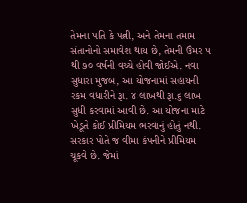તેમના પતિ કે પત્ની, અને તેમના તમામ સંતાનોનો સમાવેશ થાય છે, તેમની ઉંમર ૫ થી ૭૦ વર્ષની વચ્ચે હોવી જોઈએ. નવા સુધારા મુજબ, આ યોજનામાં સહાયની રકમ વધારીને રૂા. ૪ લાખથી રૂા.૬ લાખ સુધી કરવામાં આવી છે. આ યોજના માટે ખેડૂતે કોઈ પ્રીમિયમ ભરવાનું હોતું નથી. સરકાર પોતે જ વીમા કંપનીને પ્રીમિયમ ચૂકવે છે. જેમાં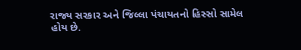રાજ્ય સરકાર અને જિલ્લા પંચાયતનો હિસ્સો સામેલ હોય છે.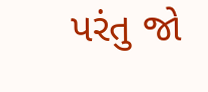પરંતુ જો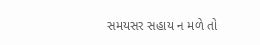સમયસર સહાય ન મળે તો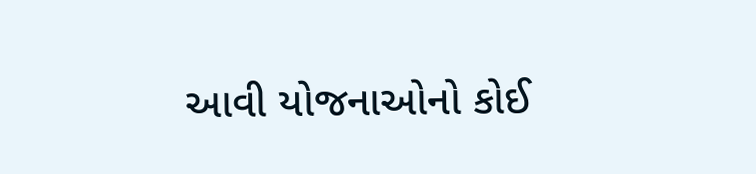આવી યોજનાઓનો કોઈ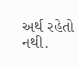અર્થ રહેતો નથી.